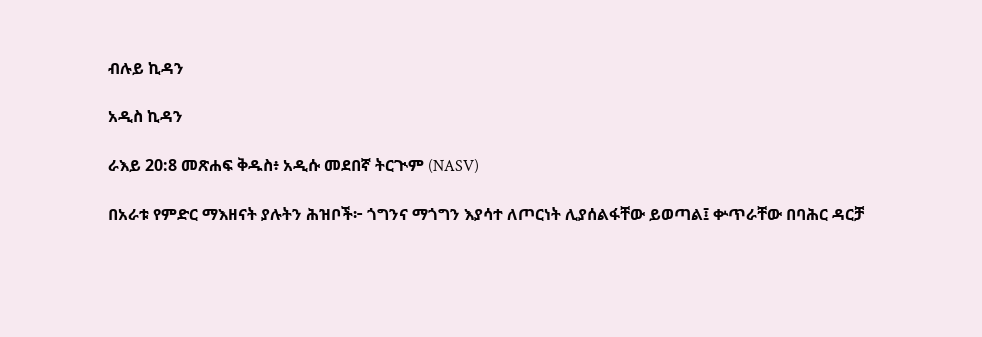ብሉይ ኪዳን

አዲስ ኪዳን

ራእይ 20:8 መጽሐፍ ቅዱስ፥ አዲሱ መደበኛ ትርጒም (NASV)

በአራቱ የምድር ማእዘናት ያሉትን ሕዝቦች፦ ጎግንና ማጎግን እያሳተ ለጦርነት ሊያሰልፋቸው ይወጣል፤ ቍጥራቸው በባሕር ዳርቻ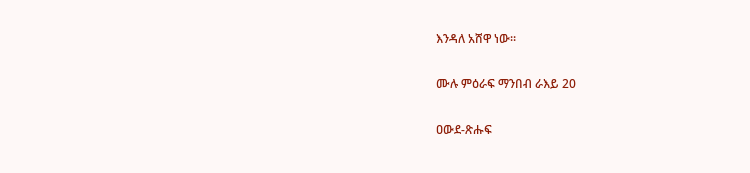እንዳለ አሸዋ ነው።

ሙሉ ምዕራፍ ማንበብ ራእይ 20

ዐውደ-ጽሑፍ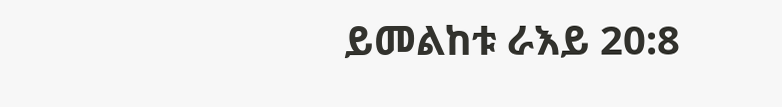ይመልከቱ ራእይ 20:8